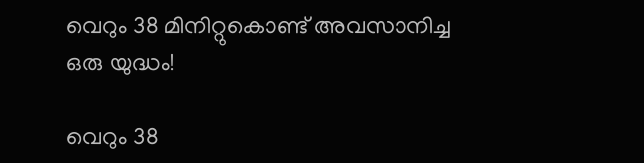വെറും 38 മിനിറ്റുകൊണ്ട് അവസാനിച്ച ഒരു യുദ്ധം!

വെറും 38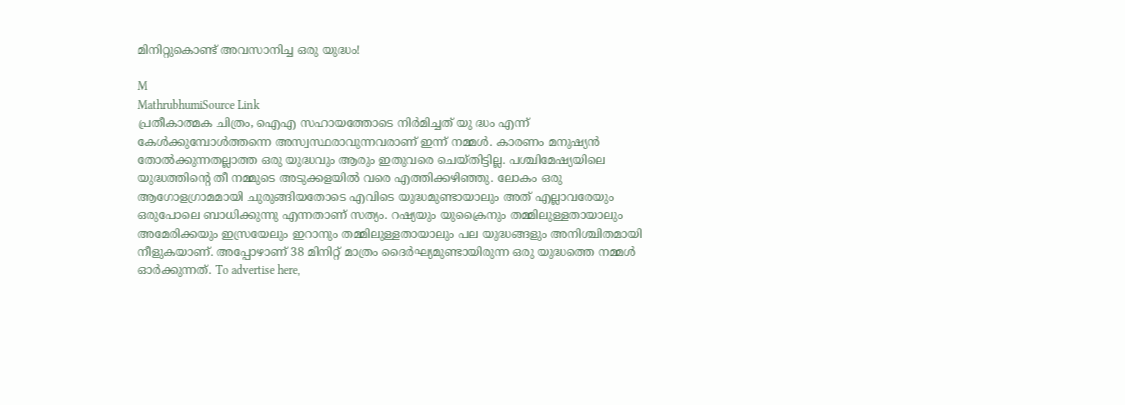മിനിറ്റുകൊണ്ട് അവസാനിച്ച ഒരു യുദ്ധം!

M
MathrubhumiSource Link
പ്രതീകാത്മക ചിത്രം, ഐഎ സഹായത്തോടെ നിർമിച്ചത് യു ദ്ധം എന്ന് കേൾക്കുമ്പോൾത്തന്നെ അസ്വസ്ഥരാവുന്നവരാണ് ഇന്ന് നമ്മൾ. കാരണം മനുഷ്യൻ തോൽക്കുന്നതല്ലാത്ത ഒരു യുദ്ധവും ആരും ഇതുവരെ ചെയ്തിട്ടില്ല. പശ്ചിമേഷ്യയിലെ യുദ്ധത്തിന്റെ തീ നമ്മുടെ അടുക്കളയിൽ വരെ എത്തിക്കഴിഞ്ഞു. ലോകം ഒരു ആഗോളഗ്രാമമായി ചുരുങ്ങിയതോടെ എവിടെ യുദ്ധമുണ്ടായാലും അത് എല്ലാവരേയും ഒരുപോലെ ബാധിക്കുന്നു എന്നതാണ് സത്യം. റഷ്യയും യുക്രൈനും തമ്മിലുള്ളതായാലും അമേരിക്കയും ഇസ്രയേലും ഇറാനും തമ്മിലുള്ളതായാലും പല യുദ്ധങ്ങളും അനിശ്ചിതമായി നീളുകയാണ്. അപ്പോഴാണ് 38 മിനിറ്റ് മാത്രം ദൈർഘ്യമുണ്ടായിരുന്ന ഒരു യുദ്ധത്തെ നമ്മൾ ഓർക്കുന്നത്. To advertise here,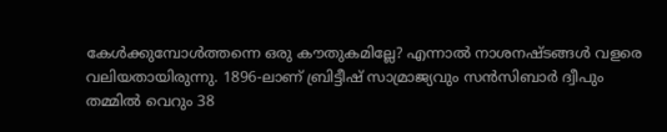കേൾക്കുമ്പോൾത്തന്നെ ഒരു കൗതുകമില്ലേ? എന്നാൽ നാശനഷ്ടങ്ങൾ വളരെ വലിയതായിരുന്നു. 1896-ലാണ് ബ്രിട്ടീഷ് സാമ്രാജ്യവും സൻസിബാർ ദ്വീപും തമ്മിൽ വെറും 38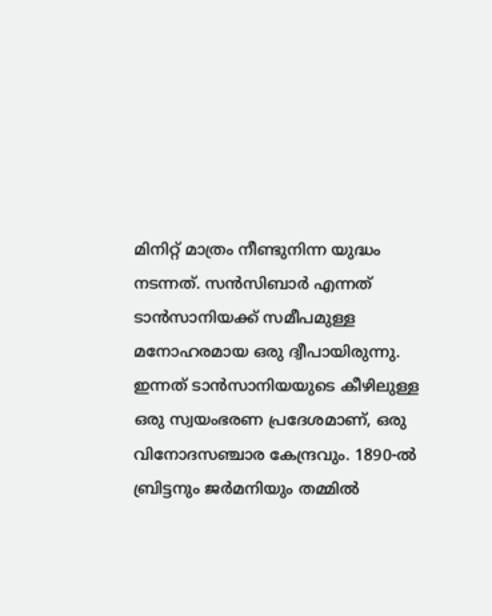മിനിറ്റ് മാത്രം നീണ്ടുനിന്ന യുദ്ധം നടന്നത്. സൻസിബാർ എന്നത് ടാൻസാനിയക്ക് സമീപമുള്ള മനോഹരമായ ഒരു ദ്വീപായിരുന്നു. ഇന്നത് ടാൻസാനിയയുടെ കീഴിലുള്ള ഒരു സ്വയംഭരണ പ്രദേശമാണ്, ഒരു വിനോദസഞ്ചാര കേന്ദ്രവും. 1890-ൽ ബ്രിട്ടനും ജർമനിയും തമ്മിൽ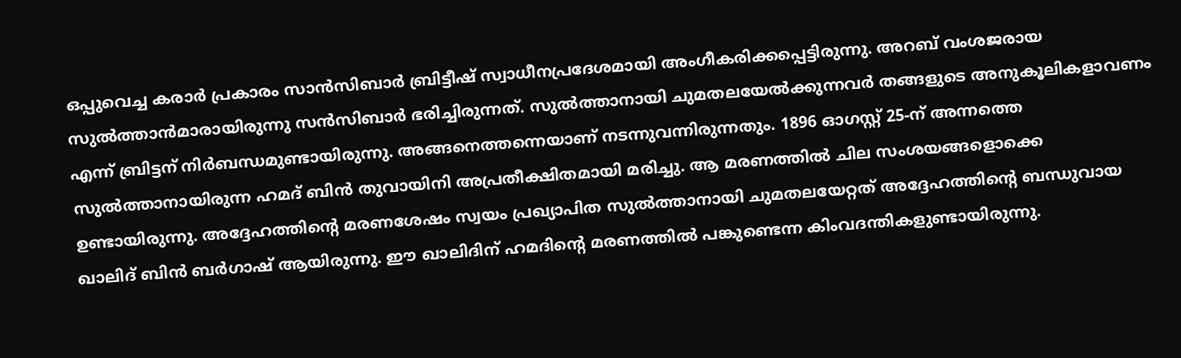ഒപ്പുവെച്ച കരാർ പ്രകാരം സാൻസിബാർ ബ്രിട്ടീഷ് സ്വാധീനപ്രദേശമായി അംഗീകരിക്കപ്പെട്ടിരുന്നു. അറബ് വംശജരായ സുൽത്താൻമാരായിരുന്നു സൻസിബാർ ഭരിച്ചിരുന്നത്. സുൽത്താനായി ചുമതലയേൽക്കുന്നവർ തങ്ങളുടെ അനുകൂലികളാവണം എന്ന് ബ്രിട്ടന് നിർബന്ധമുണ്ടായിരുന്നു. അങ്ങനെത്തന്നെയാണ് നടന്നുവന്നിരുന്നതും. 1896 ഓഗസ്റ്റ് 25-ന് അന്നത്തെ സുൽത്താനായിരുന്ന ഹമദ് ബിൻ തുവായിനി അപ്രതീക്ഷിതമായി മരിച്ചു. ആ മരണത്തിൽ ചില സംശയങ്ങളൊക്കെ ഉണ്ടായിരുന്നു. അദ്ദേഹത്തിന്റെ മരണശേഷം സ്വയം പ്രഖ്യാപിത സുൽത്താനായി ചുമതലയേറ്റത് അദ്ദേഹത്തിന്റെ ബന്ധുവായ ഖാലിദ് ബിൻ ബർഗാഷ് ആയിരുന്നു. ഈ ഖാലിദിന് ഹമദിന്റെ മരണത്തിൽ പങ്കുണ്ടെന്ന കിംവദന്തികളുണ്ടായിരുന്നു.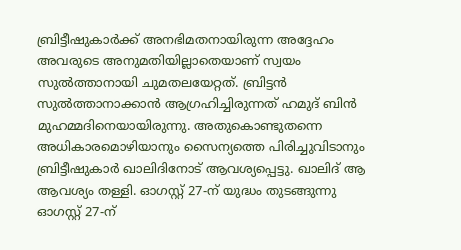ബ്രിട്ടീഷുകാർക്ക് അനഭിമതനായിരുന്ന അദ്ദേഹം അവരുടെ അനുമതിയില്ലാതെയാണ് സ്വയം സുൽത്താനായി ചുമതലയേറ്റത്. ബ്രിട്ടൻ സുൽത്താനാക്കാൻ ആഗ്രഹിച്ചിരുന്നത് ഹമുദ് ബിൻ മുഹമ്മദിനെയായിരുന്നു. അതുകൊണ്ടുതന്നെ അധികാരമൊഴിയാനും സൈന്യത്തെ പിരിച്ചുവിടാനും ബ്രിട്ടീഷുകാർ ഖാലിദിനോട് ആവശ്യപ്പെട്ടു. ഖാലിദ് ആ ആവശ്യം തള്ളി. ഓഗസ്റ്റ് 27-ന് യുദ്ധം തുടങ്ങുന്നു ഓഗസ്റ്റ് 27-ന്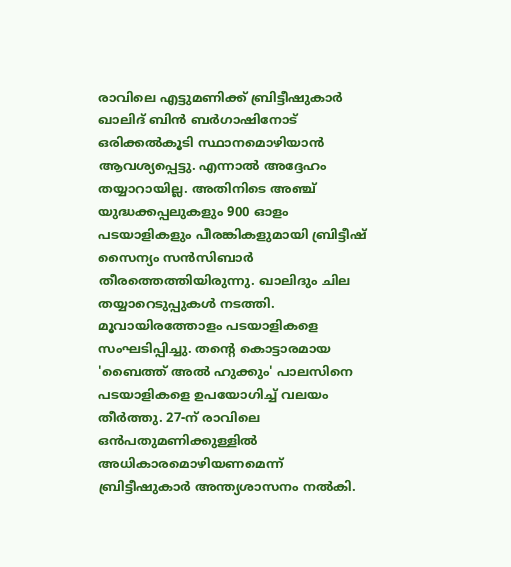രാവിലെ എട്ടുമണിക്ക് ബ്രിട്ടീഷുകാർ ഖാലിദ് ബിൻ ബർഗാഷിനോട് ഒരിക്കൽകൂടി സ്ഥാനമൊഴിയാൻ ആവശ്യപ്പെട്ടു. എന്നാൽ അദ്ദേഹം തയ്യാറായില്ല. അതിനിടെ അഞ്ച് യുദ്ധക്കപ്പലുകളും 900 ഓളം പടയാളികളും പീരങ്കികളുമായി ബ്രിട്ടീഷ് സൈന്യം സൻസിബാർ തീരത്തെത്തിയിരുന്നു. ഖാലിദും ചില തയ്യാറെടുപ്പുകൾ നടത്തി. മൂവായിരത്തോളം പടയാളികളെ സംഘടിപ്പിച്ചു. തന്റെ കൊട്ടാരമായ 'ബൈത്ത് അൽ ഹുക്കും' പാലസിനെ പടയാളികളെ ഉപയോഗിച്ച് വലയം തീർത്തു. 27-ന് രാവിലെ ഒൻപതുമണിക്കുള്ളിൽ അധികാരമൊഴിയണമെന്ന് ബ്രിട്ടീഷുകാർ അന്ത്യശാസനം നൽകി.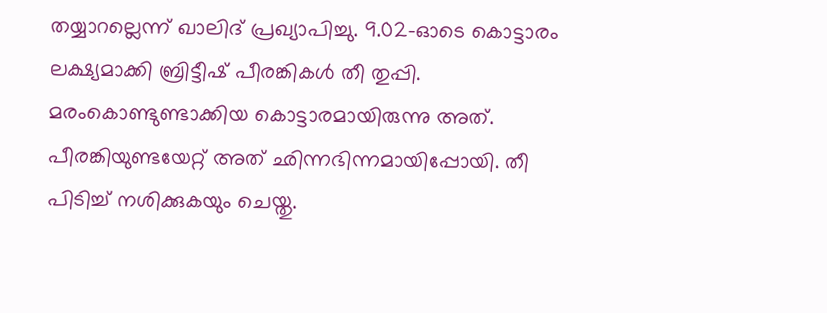തയ്യാറല്ലെന്ന് ഖാലിദ് പ്രഖ്യാപിച്ചു. 9.02-ഓടെ കൊട്ടാരം ലക്ഷ്യമാക്കി ബ്രിട്ടീഷ് പീരങ്കികൾ തീ തുപ്പി. മരംകൊണ്ടുണ്ടാക്കിയ കൊട്ടാരമായിരുന്നു അത്. പീരങ്കിയുണ്ടയേറ്റ് അത് ഛിന്നഭിന്നമായിപ്പോയി. തീ പിടിച്ച് നശിക്കുകയും ചെയ്തു.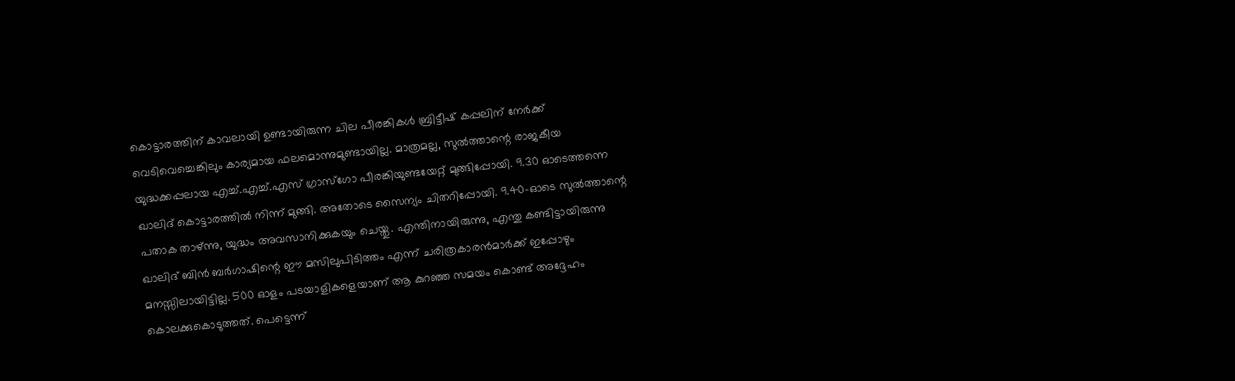കൊട്ടാരത്തിന് കാവലായി ഉണ്ടായിരുന്ന ചില പീരങ്കികൾ ബ്രിട്ടീഷ് കപ്പലിന് നേർക്ക് വെടിവെച്ചെങ്കിലും കാര്യമായ ഫലമൊന്നുമുണ്ടായില്ല. മാത്രമല്ല, സുൽത്താന്റെ രാജകീയ യുദ്ധക്കപ്പലായ എച്ച്.എച്ച്.എസ് ഗ്രാസ്‌ഗോ പീരങ്കിയുണ്ടയേറ്റ് മുങ്ങിപ്പോയി. 9.30 ഓടെത്തന്നെ ഖാലിദ് കൊട്ടാരത്തിൽ നിന്ന് മുങ്ങി. അതോടെ സൈന്യം ചിതറിപ്പോയി. 9.40-ഓടെ സുൽത്താന്റെ പതാക താഴ്ന്നു, യുദ്ധം അവസാനിക്കുകയും ചെയ്തു. എന്തിനായിരുന്നു, എന്തു കണ്ടിട്ടായിരുന്നു ഖാലിദ് ബിൻ ബർഗാഷിന്റെ ഈ മസിലുപിടിത്തം എന്ന് ചരിത്രകാരൻമാർക്ക് ഇപ്പോഴും മനസ്സിലായിട്ടില്ല. 500 ഓളം പടയാളികളെയാണ് ആ കുറഞ്ഞ സമയം കൊണ്ട് അദ്ദേഹം കൊലക്കുകൊടുത്തത്. പെട്ടെന്ന്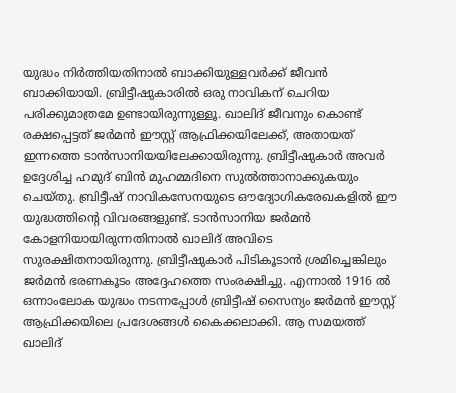യുദ്ധം നിർത്തിയതിനാൽ ബാക്കിയുള്ളവർക്ക് ജീവൻ ബാക്കിയായി. ബ്രിട്ടീഷുകാരിൽ ഒരു നാവികന് ചെറിയ പരിക്കുമാത്രമേ ഉണ്ടായിരുന്നുള്ളൂ. ഖാലിദ് ജീവനും കൊണ്ട് രക്ഷപ്പെട്ടത് ജർമൻ ഈസ്റ്റ് ആഫ്രിക്കയിലേക്ക്, അതായത് ഇന്നത്തെ ടാൻസാനിയയിലേക്കായിരുന്നു. ബ്രിട്ടീഷുകാർ അവർ ഉദ്ദേശിച്ച ഹമുദ് ബിൻ മുഹമ്മദിനെ സുൽത്താനാക്കുകയും ചെയ്തു. ബ്രിട്ടീഷ് നാവികസേനയുടെ ഔദ്യോഗികരേഖകളിൽ ഈ യുദ്ധത്തിന്റെ വിവരങ്ങളുണ്ട്. ടാൻസാനിയ ജർമൻ കോളനിയായിരുന്നതിനാൽ ഖാലിദ് അവിടെ സുരക്ഷിതനായിരുന്നു. ബ്രിട്ടീഷുകാർ പിടികൂടാൻ ശ്രമിച്ചെങ്കിലും ജർമൻ ഭരണകൂടം അദ്ദേഹത്തെ സംരക്ഷിച്ചു. എന്നാൽ 1916 ൽ ഒന്നാംലോക യുദ്ധം നടന്നപ്പോൾ ബ്രിട്ടീഷ് സൈന്യം ജർമൻ ഈസ്റ്റ് ആഫ്രിക്കയിലെ പ്രദേശങ്ങൾ കൈക്കലാക്കി. ആ സമയത്ത് ഖാലിദ്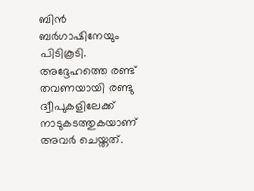ബിൻ ബർഗാഷിനേയും പിടികൂടി. അദ്ദേഹത്തെ രണ്ട് തവണയായി രണ്ടു ദ്വീപുകളിലേക്ക് നാടുകടത്തുകയാണ് അവർ ചെയ്തത്.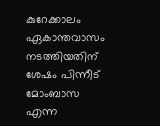കുറേക്കാലം ഏകാന്തവാസം നടത്തിയതിന് ശേഷം പിന്നീട് മോംബാസ എന്ന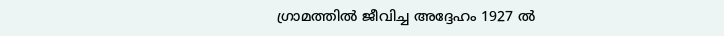ഗ്രാമത്തിൽ ജീവിച്ച അദ്ദേഹം 1927 ൽ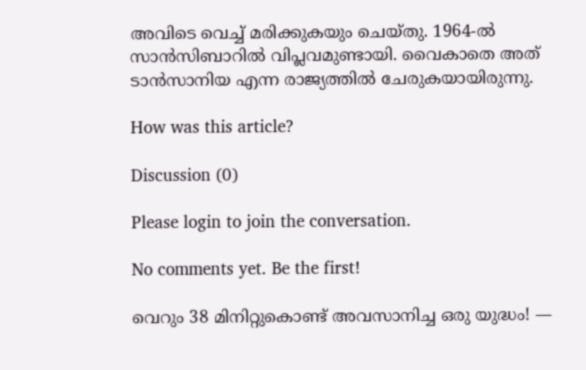അവിടെ വെച്ച് മരിക്കുകയും ചെയ്തു. 1964-ൽ സാൻസിബാറിൽ വിപ്ലവമുണ്ടായി. വൈകാതെ അത് ടാൻസാനിയ എന്ന രാജ്യത്തിൽ ചേരുകയായിരുന്നു.

How was this article?

Discussion (0)

Please login to join the conversation.

No comments yet. Be the first!

വെറും 38 മിനിറ്റുകൊണ്ട് അവസാനിച്ച ഒരു യുദ്ധം! —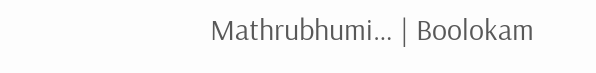Mathrubhumi… | Boolokam